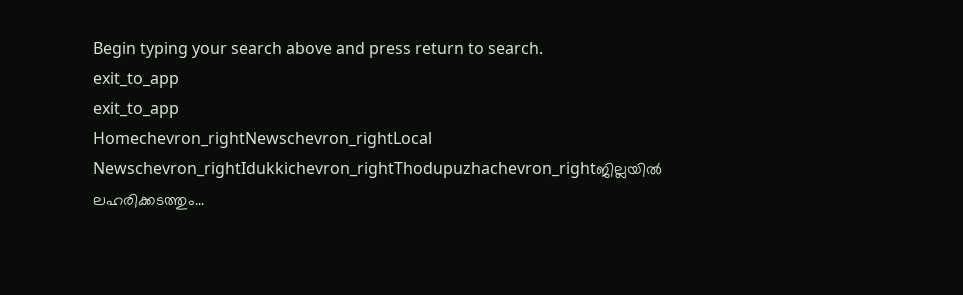Begin typing your search above and press return to search.
exit_to_app
exit_to_app
Homechevron_rightNewschevron_rightLocal Newschevron_rightIdukkichevron_rightThodupuzhachevron_rightജില്ലയിൽ ലഹരിക്കടത്തും...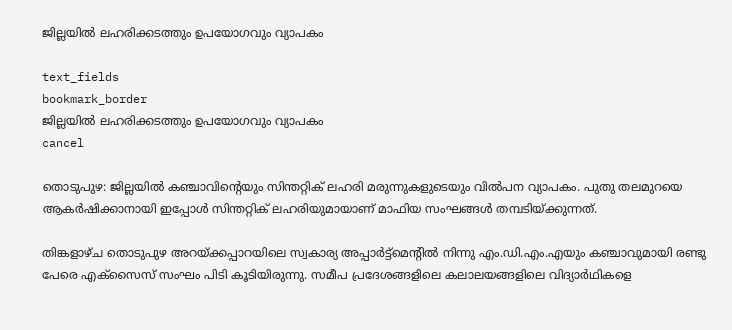ജില്ലയിൽ ലഹരിക്കടത്തും ഉപയോഗവും വ്യാപകം

text_fields
bookmark_border
ജില്ലയിൽ ലഹരിക്കടത്തും ഉപയോഗവും വ്യാപകം
cancel

തൊടുപുഴ: ജില്ലയിൽ കഞ്ചാവിന്‍റെയും സിന്തറ്റിക് ലഹരി മരുന്നുകളുടെയും വിൽപന വ്യാപകം. പുതു തലമുറയെ ആകര്‍ഷിക്കാനായി ഇപ്പോള്‍ സിന്തറ്റിക് ലഹരിയുമായാണ് മാഫിയ സംഘങ്ങള്‍ തമ്പടിയ്ക്കുന്നത്.

തിങ്കളാഴ്ച തൊടുപുഴ അറയ്ക്കപ്പാറയിലെ സ്വകാര്യ അപ്പാര്‍ട്ട്‌മെന്റില്‍ നിന്നു എം.ഡി.എം.എയും കഞ്ചാവുമായി രണ്ടു പേരെ എക്‌സൈസ് സംഘം പിടി കൂടിയിരുന്നു. സമീപ പ്രദേശങ്ങളിലെ കലാലയങ്ങളിലെ വിദ്യാര്‍ഥികളെ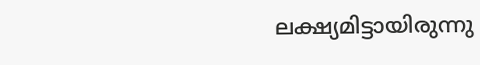ലക്ഷ്യമിട്ടായിരുന്നു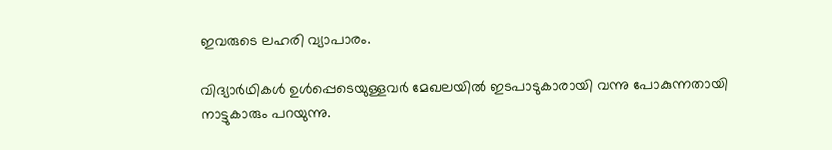ഇവരുടെ ലഹരി വ്യാപാരം.

വിദ്യാര്‍ഥികള്‍ ഉള്‍പ്പെടെയുള്ളവര്‍ മേഖലയില്‍ ഇടപാടുകാരായി വന്നു പോകുന്നതായി നാട്ടുകാരും പറയുന്നു.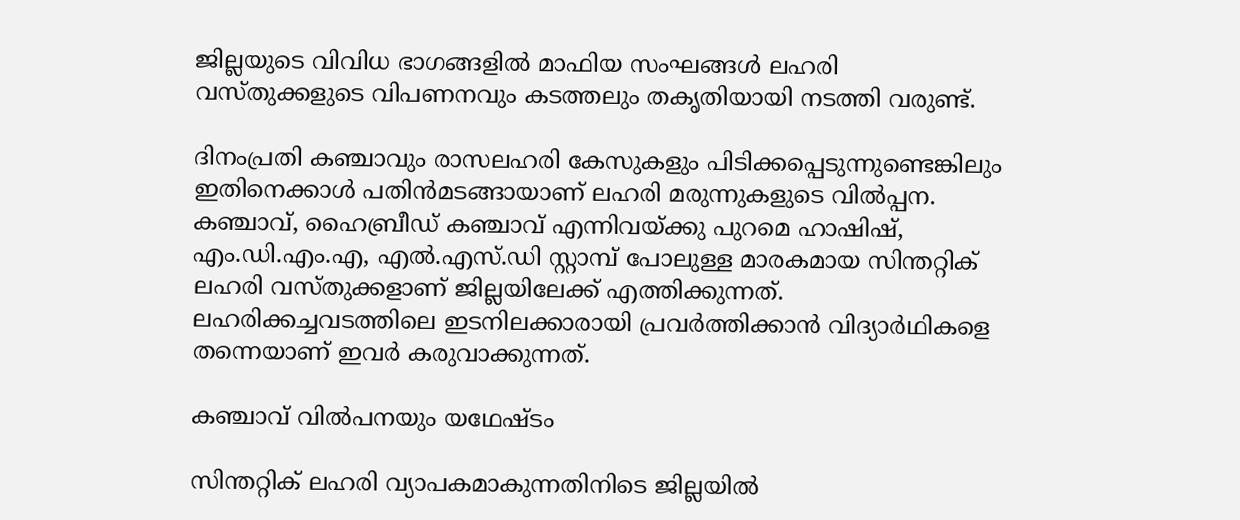ജില്ലയുടെ വിവിധ ഭാഗങ്ങളില്‍ മാഫിയ സംഘങ്ങള്‍ ലഹരി വസ്തുക്കളുടെ വിപണനവും കടത്തലും തകൃതിയായി നടത്തി വരുണ്ട്.

ദിനംപ്രതി കഞ്ചാവും രാസലഹരി കേസുകളും പിടിക്കപ്പെടുന്നുണ്ടെങ്കിലും ഇതിനെക്കാള്‍ പതിന്‍മടങ്ങായാണ് ലഹരി മരുന്നുകളുടെ വില്‍പ്പന. കഞ്ചാവ്, ഹൈബ്രീഡ് കഞ്ചാവ് എന്നിവയ്ക്കു പുറമെ ഹാഷിഷ്, എം.ഡി.എം.എ, എൽ.എസ്.ഡി സ്റ്റാമ്പ് പോലുള്ള മാരകമായ സിന്തറ്റിക് ലഹരി വസ്തുക്കളാണ് ജില്ലയിലേക്ക് എത്തിക്കുന്നത്. ലഹരിക്കച്ചവടത്തിലെ ഇടനിലക്കാരായി പ്രവര്‍ത്തിക്കാന്‍ വിദ്യാര്‍ഥികളെ തന്നെയാണ് ഇവര്‍ കരുവാക്കുന്നത്.

കഞ്ചാവ് വിൽപനയും യഥേഷ്ടം

സിന്തറ്റിക് ലഹരി വ്യാപകമാകുന്നതിനിടെ ജില്ലയില്‍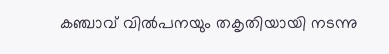കഞ്ചാവ് വിൽപനയും തകൃതിയായി നടന്നു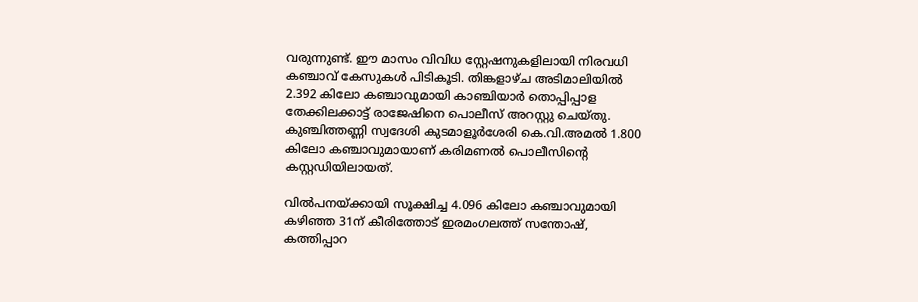വരുന്നുണ്ട്. ഈ മാസം വിവിധ സ്റ്റേഷനുകളിലായി നിരവധി കഞ്ചാവ് കേസുകള്‍ പിടികൂടി. തിങ്കളാഴ്ച അടിമാലിയില്‍ 2.392 കിലോ കഞ്ചാവുമായി കാഞ്ചിയാര്‍ തൊപ്പിപ്പാള തേക്കിലക്കാട്ട് രാജേഷിനെ പൊലീസ് അറസ്റ്റു ചെയ്തു. കുഞ്ചിത്തണ്ണി സ്വദേശി കുടമാളൂര്‍ശേരി കെ.വി.അമല്‍ 1.800 കിലോ കഞ്ചാവുമായാണ് കരിമണല്‍ പൊലീസിന്‍റെ കസ്റ്റഡിയിലായത്.

വിൽപനയ്ക്കായി സൂക്ഷിച്ച 4.096 കിലോ കഞ്ചാവുമായി കഴിഞ്ഞ 31ന് കീരിത്തോട് ഇരമംഗലത്ത് സന്തോഷ്, കത്തിപ്പാറ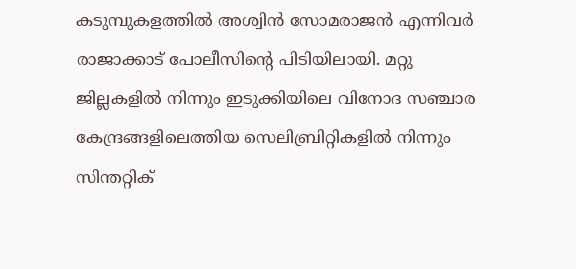കടുമ്പുകളത്തില്‍ അശ്വിന്‍ സോമരാജന്‍ എന്നിവര്‍ രാജാക്കാട് പോലീസിന്റെ പിടിയിലായി. മറ്റു ജില്ലകളില്‍ നിന്നും ഇടുക്കിയിലെ വിനോദ സഞ്ചാര കേന്ദ്രങ്ങളിലെത്തിയ സെലിബ്രിറ്റികളില്‍ നിന്നും സിന്തറ്റിക്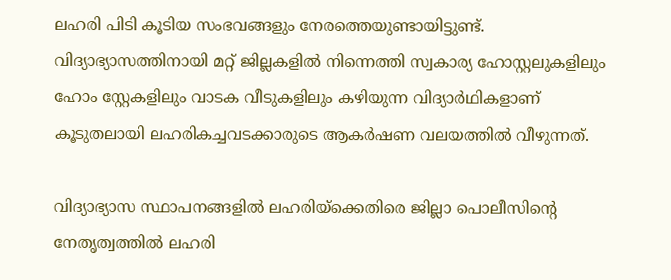ലഹരി പിടി കൂടിയ സംഭവങ്ങളും നേരത്തെയുണ്ടായിട്ടുണ്ട്. വിദ്യാഭ്യാസത്തിനായി മറ്റ് ജില്ലകളില്‍ നിന്നെത്തി സ്വകാര്യ ഹോസ്റ്റലുകളിലും ഹോം സ്റ്റേകളിലും വാടക വീടുകളിലും കഴിയുന്ന വിദ്യാര്‍ഥികളാണ് കൂടുതലായി ലഹരികച്ചവടക്കാരുടെ ആകര്‍ഷണ വലയത്തില്‍ വീഴുന്നത്.

വിദ്യാഭ്യാസ സ്ഥാപനങ്ങളില്‍ ലഹരിയ്‌ക്കെതിരെ ജില്ലാ പൊലീസിന്‍റെ നേതൃത്വത്തില്‍ ലഹരി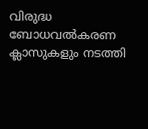വിരുദ്ധ ബോധവൽകരണ ക്ലാസുകളും നടത്തി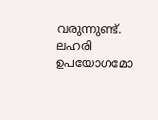വരുന്നുണ്ട്. ലഹരി ഉപയോഗമോ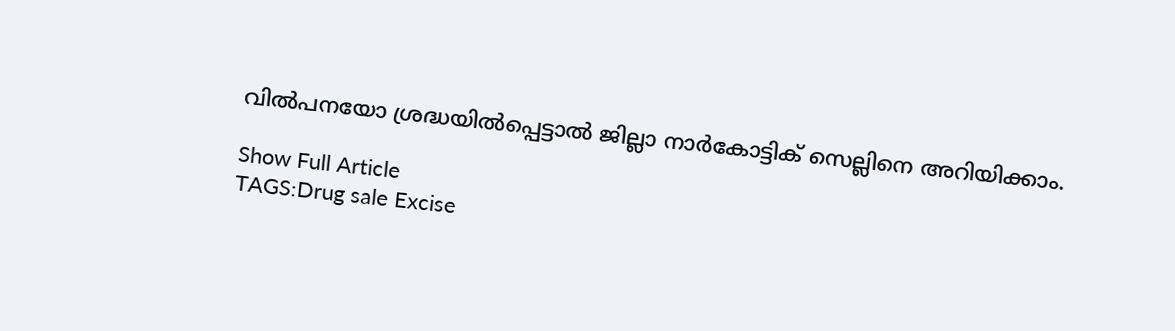വിൽപനയോ ശ്രദ്ധയില്‍പ്പെട്ടാല്‍ ജില്ലാ നാർകോട്ടിക് സെല്ലിനെ അറിയിക്കാം.

Show Full Article
TAGS:Drug sale Excise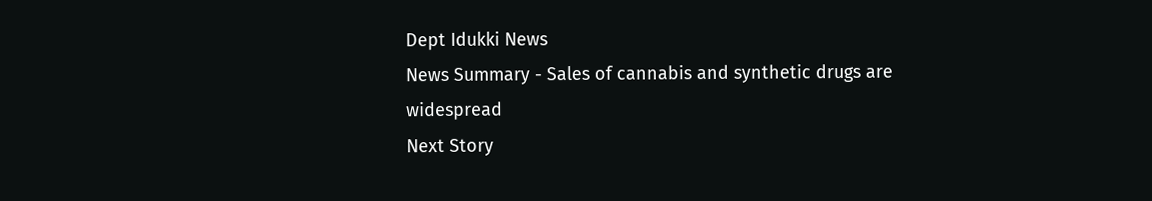Dept Idukki News
News Summary - Sales of cannabis and synthetic drugs are widespread
Next Story